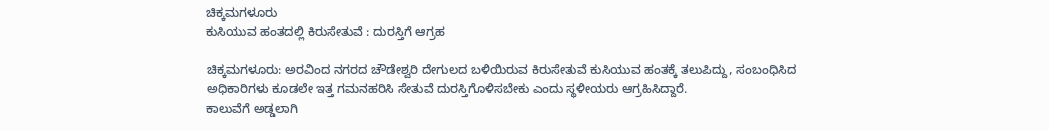ಚಿಕ್ಕಮಗಳೂರು
ಕುಸಿಯುವ ಹಂತದಲ್ಲಿ ಕಿರುಸೇತುವೆ : ದುರಸ್ತಿಗೆ ಆಗ್ರಹ

ಚಿಕ್ಕಮಗಳೂರು: ಅರವಿಂದ ನಗರದ ಚೌಡೇಶ್ವರಿ ದೇಗುಲದ ಬಳಿಯಿರುವ ಕಿರುಸೇತುವೆ ಕುಸಿಯುವ ಹಂತಕ್ಕೆ ತಲುಪಿದ್ದು, ಸಂಬಂಧಿಸಿದ ಅಧಿಕಾರಿಗಳು ಕೂಡಲೇ ಇತ್ತ ಗಮನಹರಿಸಿ ಸೇತುವೆ ದುರಸ್ತಿಗೊಳಿಸಬೇಕು ಎಂದು ಸ್ಥಳೀಯರು ಆಗ್ರಹಿಸಿದ್ದಾರೆ.
ಕಾಲುವೆಗೆ ಅಡ್ಡಲಾಗಿ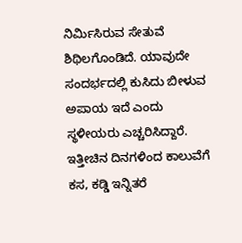ನಿರ್ಮಿಸಿರುವ ಸೇತುವೆ ಶಿಥಿಲಗೊಂಡಿದೆ. ಯಾವುದೇ ಸಂದರ್ಭದಲ್ಲಿ ಕುಸಿದು ಬೀಳುವ ಅಪಾಯ ಇದೆ ಎಂದು ಸ್ಥಳೀಯರು ಎಚ್ಚರಿಸಿದ್ದಾರೆ.
ಇತ್ತೀಚಿನ ದಿನಗಳಿಂದ ಕಾಲುವೆಗೆ ಕಸ, ಕಡ್ಡಿ ಇನ್ನಿತರೆ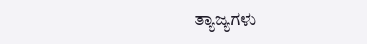ತ್ಯಾಜ್ಯಗಳು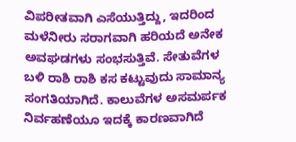ವಿಪರೀತವಾಗಿ ಎಸೆಯುತ್ತಿದ್ದು, ಇದರಿಂದ ಮಳೆನೀರು ಸರಾಗವಾಗಿ ಹರಿಯದೆ ಅನೇಕ ಅವಘಡಗಳು ಸಂಭಸುತ್ತಿವೆ. ಸೇತುವೆಗಳ ಬಳಿ ರಾಶಿ ರಾಶಿ ಕಸ ಕಟ್ಟುವುದು ಸಾಮಾನ್ಯ ಸಂಗತಿಯಾಗಿದೆ. ಕಾಲುವೆಗಳ ಅಸಮರ್ಪಕ ನಿರ್ವಹಣೆಯೂ ಇದಕ್ಕೆ ಕಾರಣವಾಗಿದೆ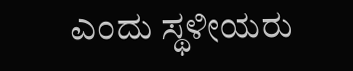ಎಂದು ಸ್ಥಳೀಯರು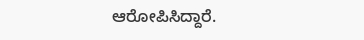ಆರೋಪಿಸಿದ್ದಾರೆ.